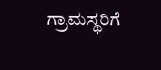ಗ್ರಾಮಸ್ಥರಿಗೆ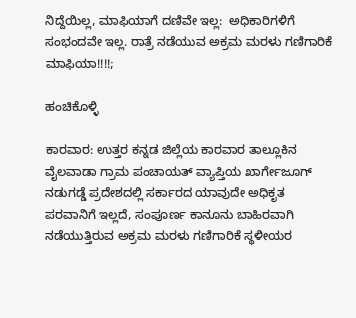ನಿದ್ದೆಯಿಲ್ಲ, ಮಾಫಿಯಾಗೆ ದಣಿವೇ ಇಲ್ಲ:  ಅಧಿಕಾರಿಗಳಿಗೆ ಸಂಭಂದವೇ ಇಲ್ಲ. ರಾತ್ರೆ ನಡೆಯುವ ಅಕ್ರಮ ಮರಳು ಗಣಿಗಾರಿಕೆ ಮಾಫಿಯಾ!!!!;

ಹಂಚಿಕೊಳ್ಳಿ

ಕಾರವಾರ: ಉತ್ತರ ಕನ್ನಡ ಜಿಲ್ಲೆಯ ಕಾರವಾರ ತಾಲ್ಲೂಕಿನ ವೈಲವಾಡಾ ಗ್ರಾಮ ಪಂಚಾಯತ್ ವ್ಯಾಪ್ತಿಯ ಖಾರ್ಗೇಜೂಗ್ ನಡುಗಡ್ಡೆ ಪ್ರದೇಶದಲ್ಲಿ ಸರ್ಕಾರದ ಯಾವುದೇ ಅಧಿಕೃತ ಪರವಾನಿಗೆ ಇಲ್ಲದೆ, ಸಂಪೂರ್ಣ ಕಾನೂನು ಬಾಹಿರವಾಗಿ ನಡೆಯುತ್ತಿರುವ ಅಕ್ರಮ ಮರಳು ಗಣಿಗಾರಿಕೆ ಸ್ಥಳೀಯರ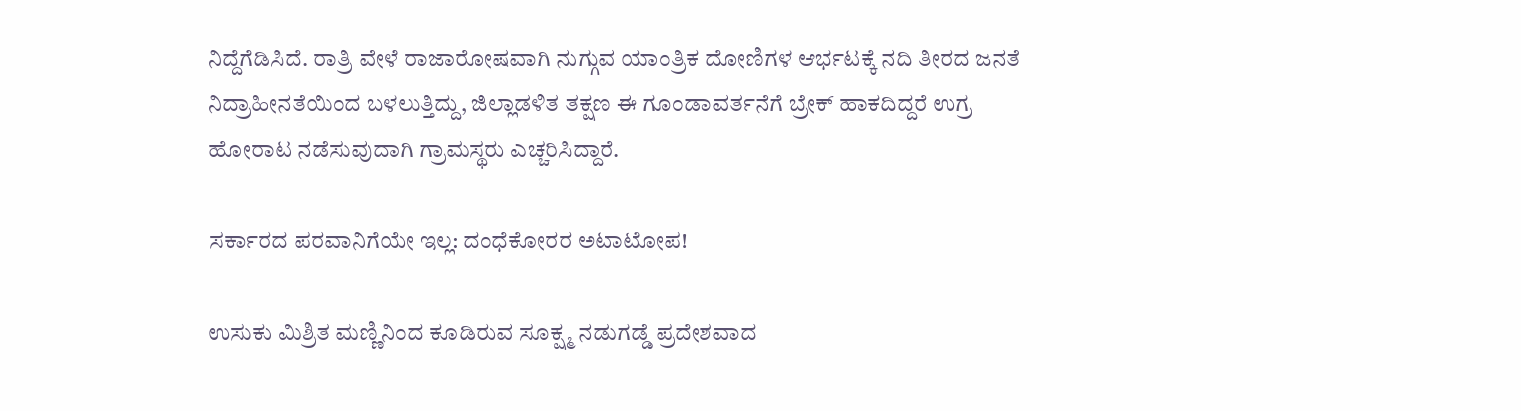ನಿದ್ದೆಗೆಡಿಸಿದೆ. ರಾತ್ರಿ ವೇಳೆ ರಾಜಾರೋಷವಾಗಿ ನುಗ್ಗುವ ಯಾಂತ್ರಿಕ ದೋಣಿಗಳ ಆರ್ಭಟಕ್ಕೆ ನದಿ ತೀರದ ಜನತೆ ನಿದ್ರಾಹೀನತೆಯಿಂದ ಬಳಲುತ್ತಿದ್ದು, ಜಿಲ್ಲಾಡಳಿತ ತಕ್ಷಣ ಈ ಗೂಂಡಾವರ್ತನೆಗೆ ಬ್ರೇಕ್ ಹಾಕದಿದ್ದರೆ ಉಗ್ರ ಹೋರಾಟ ನಡೆಸುವುದಾಗಿ ಗ್ರಾಮಸ್ಥರು ಎಚ್ಚರಿಸಿದ್ದಾರೆ.

ಸರ್ಕಾರದ ಪರವಾನಿಗೆಯೇ ಇಲ್ಲ: ದಂಧೆಕೋರರ ಅಟಾಟೋಪ!

ಉಸುಕು ಮಿಶ್ರಿತ ಮಣ್ಣಿನಿಂದ ಕೂಡಿರುವ ಸೂಕ್ಷ್ಮ ನಡುಗಡ್ಡೆ ಪ್ರದೇಶವಾದ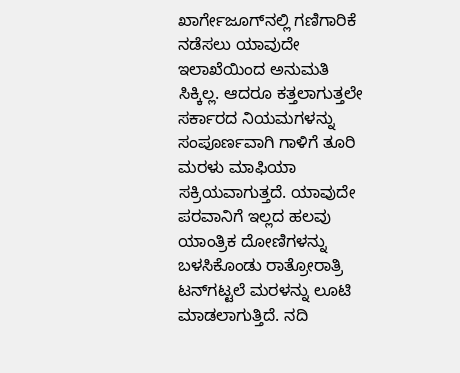ಖಾರ್ಗೇಜೂಗ್‌ನಲ್ಲಿ ಗಣಿಗಾರಿಕೆ ನಡೆಸಲು ಯಾವುದೇ ಇಲಾಖೆಯಿಂದ ಅನುಮತಿ ಸಿಕ್ಕಿಲ್ಲ. ಆದರೂ ಕತ್ತಲಾಗುತ್ತಲೇ ಸರ್ಕಾರದ ನಿಯಮಗಳನ್ನು ಸಂಪೂರ್ಣವಾಗಿ ಗಾಳಿಗೆ ತೂರಿ ಮರಳು ಮಾಫಿಯಾ ಸಕ್ರಿಯವಾಗುತ್ತದೆ. ಯಾವುದೇ ಪರವಾನಿಗೆ ಇಲ್ಲದ ಹಲವು ಯಾಂತ್ರಿಕ ದೋಣಿಗಳನ್ನು ಬಳಸಿಕೊಂಡು ರಾತ್ರೋರಾತ್ರಿ ಟನ್‌ಗಟ್ಟಲೆ ಮರಳನ್ನು ಲೂಟಿ ಮಾಡಲಾಗುತ್ತಿದೆ. ನದಿ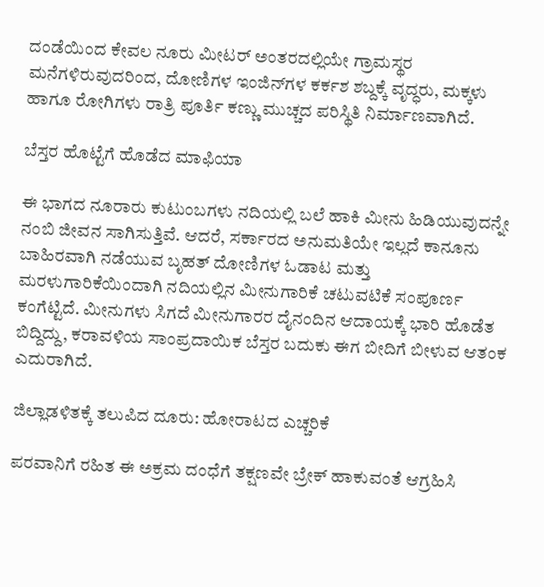ದಂಡೆಯಿಂದ ಕೇವಲ ನೂರು ಮೀಟರ್ ಅಂತರದಲ್ಲಿಯೇ ಗ್ರಾಮಸ್ಥರ ಮನೆಗಳಿರುವುದರಿಂದ, ದೋಣಿಗಳ ಇಂಜಿನ್‌ಗಳ ಕರ್ಕಶ ಶಬ್ದಕ್ಕೆ ವೃದ್ಧರು, ಮಕ್ಕಳು ಹಾಗೂ ರೋಗಿಗಳು ರಾತ್ರಿ ಪೂರ್ತಿ ಕಣ್ಣು ಮುಚ್ಚದ ಪರಿಸ್ಥಿತಿ ನಿರ್ಮಾಣವಾಗಿದೆ.

ಬೆಸ್ತರ ಹೊಟ್ಟೆಗೆ ಹೊಡೆದ ಮಾಫಿಯಾ

ಈ ಭಾಗದ ನೂರಾರು ಕುಟುಂಬಗಳು ನದಿಯಲ್ಲಿ ಬಲೆ ಹಾಕಿ ಮೀನು ಹಿಡಿಯುವುದನ್ನೇ ನಂಬಿ ಜೀವನ ಸಾಗಿಸುತ್ತಿವೆ. ಆದರೆ, ಸರ್ಕಾರದ ಅನುಮತಿಯೇ ಇಲ್ಲದೆ ಕಾನೂನು ಬಾಹಿರವಾಗಿ ನಡೆಯುವ ಬೃಹತ್ ದೋಣಿಗಳ ಓಡಾಟ ಮತ್ತು ಮರಳುಗಾರಿಕೆಯಿಂದಾಗಿ ನದಿಯಲ್ಲಿನ ಮೀನುಗಾರಿಕೆ ಚಟುವಟಿಕೆ ಸಂಪೂರ್ಣ ಕಂಗೆಟ್ಟಿದೆ. ಮೀನುಗಳು ಸಿಗದೆ ಮೀನುಗಾರರ ದೈನಂದಿನ ಆದಾಯಕ್ಕೆ ಭಾರಿ ಹೊಡೆತ ಬಿದ್ದಿದ್ದು, ಕರಾವಳಿಯ ಸಾಂಪ್ರದಾಯಿಕ ಬೆಸ್ತರ ಬದುಕು ಈಗ ಬೀದಿಗೆ ಬೀಳುವ ಆತಂಕ ಎದುರಾಗಿದೆ.

ಜಿಲ್ಲಾಡಳಿತಕ್ಕೆ ತಲುಪಿದ ದೂರು: ಹೋರಾಟದ ಎಚ್ಚರಿಕೆ

ಪರವಾನಿಗೆ ರಹಿತ ಈ ಅಕ್ರಮ ದಂಧೆಗೆ ತಕ್ಷಣವೇ ಬ್ರೇಕ್ ಹಾಕುವಂತೆ ಆಗ್ರಹಿಸಿ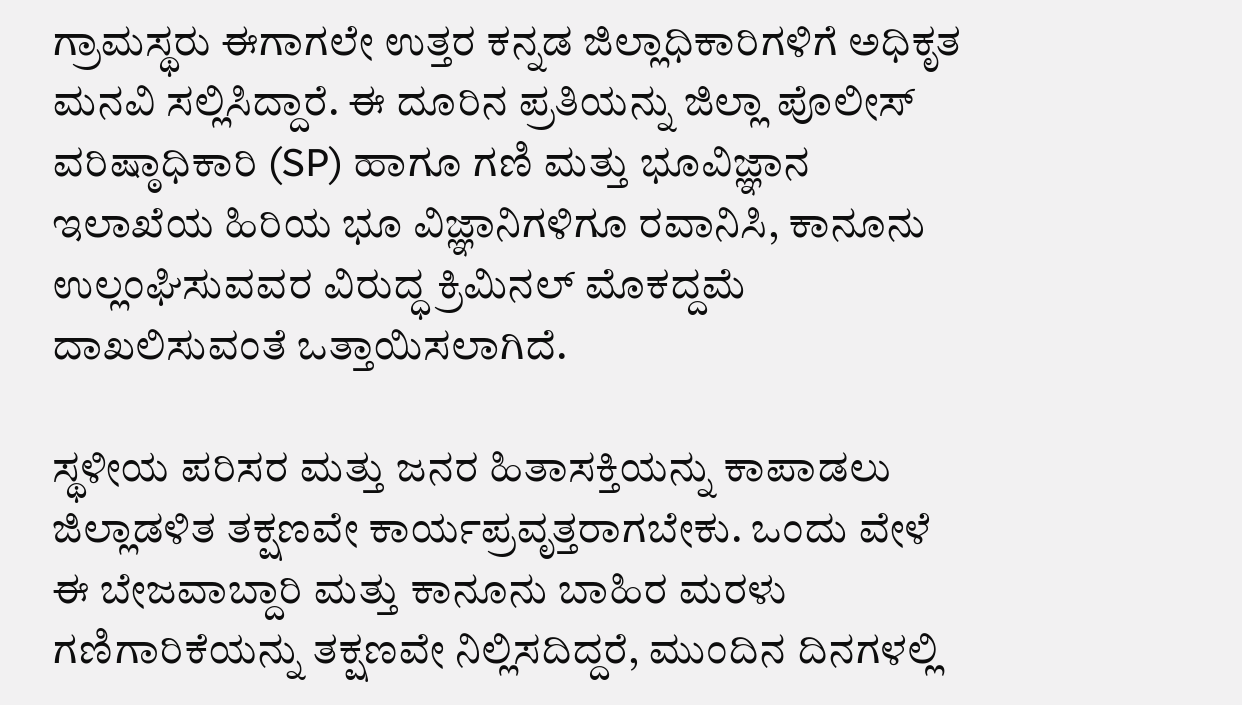ಗ್ರಾಮಸ್ಥರು ಈಗಾಗಲೇ ಉತ್ತರ ಕನ್ನಡ ಜಿಲ್ಲಾಧಿಕಾರಿಗಳಿಗೆ ಅಧಿಕೃತ ಮನವಿ ಸಲ್ಲಿಸಿದ್ದಾರೆ. ಈ ದೂರಿನ ಪ್ರತಿಯನ್ನು ಜಿಲ್ಲಾ ಪೊಲೀಸ್ ವರಿಷ್ಠಾಧಿಕಾರಿ (SP) ಹಾಗೂ ಗಣಿ ಮತ್ತು ಭೂವಿಜ್ಞಾನ ಇಲಾಖೆಯ ಹಿರಿಯ ಭೂ ವಿಜ್ಞಾನಿಗಳಿಗೂ ರವಾನಿಸಿ, ಕಾನೂನು ಉಲ್ಲಂಘಿಸುವವರ ವಿರುದ್ಧ ಕ್ರಿಮಿನಲ್ ಮೊಕದ್ದಮೆ ದಾಖಲಿಸುವಂತೆ ಒತ್ತಾಯಿಸಲಾಗಿದೆ.

ಸ್ಥಳೀಯ ಪರಿಸರ ಮತ್ತು ಜನರ ಹಿತಾಸಕ್ತಿಯನ್ನು ಕಾಪಾಡಲು ಜಿಲ್ಲಾಡಳಿತ ತಕ್ಷಣವೇ ಕಾರ್ಯಪ್ರವೃತ್ತರಾಗಬೇಕು. ಒಂದು ವೇಳೆ ಈ ಬೇಜವಾಬ್ದಾರಿ ಮತ್ತು ಕಾನೂನು ಬಾಹಿರ ಮರಳು ಗಣಿಗಾರಿಕೆಯನ್ನು ತಕ್ಷಣವೇ ನಿಲ್ಲಿಸದಿದ್ದರೆ, ಮುಂದಿನ ದಿನಗಳಲ್ಲಿ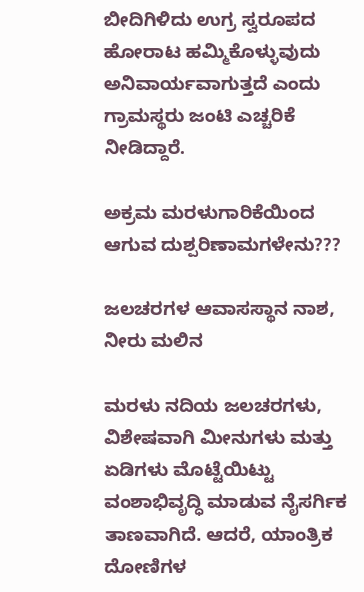ಬೀದಿಗಿಳಿದು ಉಗ್ರ ಸ್ವರೂಪದ ಹೋರಾಟ ಹಮ್ಮಿಕೊಳ್ಳುವುದು ಅನಿವಾರ್ಯವಾಗುತ್ತದೆ ಎಂದು ಗ್ರಾಮಸ್ಥರು ಜಂಟಿ ಎಚ್ಚರಿಕೆ ನೀಡಿದ್ದಾರೆ.

ಅಕ್ರಮ ಮರಳುಗಾರಿಕೆಯಿಂದ ಆಗುವ ದುಶ್ಪರಿಣಾಮಗಳೇನು???

ಜಲಚರಗಳ ಆವಾಸಸ್ಥಾನ ನಾಶ, ನೀರು ಮಲಿನ

ಮರಳು ನದಿಯ ಜಲಚರಗಳು, ವಿಶೇಷವಾಗಿ ಮೀನುಗಳು ಮತ್ತು ಏಡಿಗಳು ಮೊಟ್ಟೆಯಿಟ್ಟು ವಂಶಾಭಿವೃದ್ಧಿ ಮಾಡುವ ನೈಸರ್ಗಿಕ ತಾಣವಾಗಿದೆ. ಆದರೆ, ಯಾಂತ್ರಿಕ ದೋಣಿಗಳ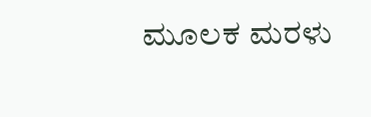ಮೂಲಕ ಮರಳು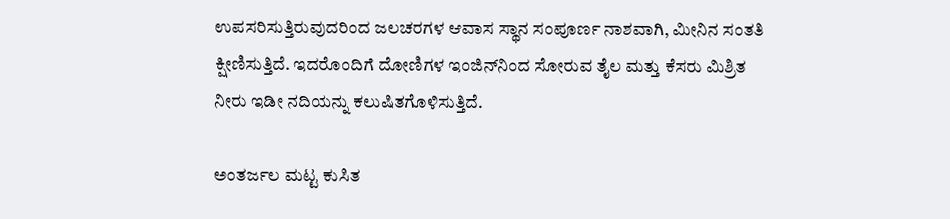ಉಪಸರಿಸುತ್ತಿರುವುದರಿಂದ ಜಲಚರಗಳ ಆವಾಸ ಸ್ಥಾನ ಸಂಪೂರ್ಣ ನಾಶವಾಗಿ, ಮೀನಿನ ಸಂತತಿ ಕ್ಷೀಣಿಸುತ್ತಿದೆ. ಇದರೊಂದಿಗೆ ದೋಣಿಗಳ ಇಂಜಿನ್‌ನಿಂದ ಸೋರುವ ತೈಲ ಮತ್ತು ಕೆಸರು ಮಿಶ್ರಿತ ನೀರು ಇಡೀ ನದಿಯನ್ನು ಕಲುಷಿತಗೊಳಿಸುತ್ತಿದೆ.

ಅಂತರ್ಜಲ ಮಟ್ಟ ಕುಸಿತ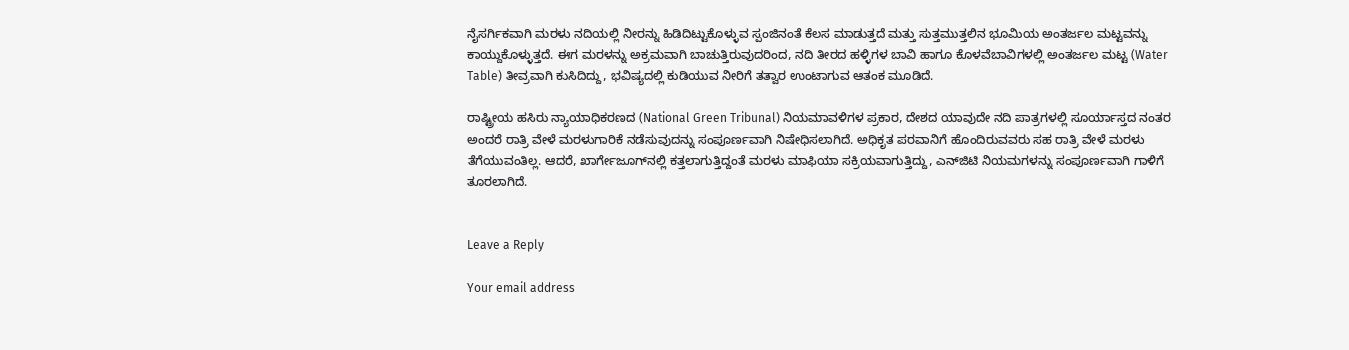ನೈಸರ್ಗಿಕವಾಗಿ ಮರಳು ನದಿಯಲ್ಲಿ ನೀರನ್ನು ಹಿಡಿದಿಟ್ಟುಕೊಳ್ಳುವ ಸ್ಪಂಜಿನಂತೆ ಕೆಲಸ ಮಾಡುತ್ತದೆ ಮತ್ತು ಸುತ್ತಮುತ್ತಲಿನ ಭೂಮಿಯ ಅಂತರ್ಜಲ ಮಟ್ಟವನ್ನು ಕಾಯ್ದುಕೊಳ್ಳುತ್ತದೆ. ಈಗ ಮರಳನ್ನು ಅಕ್ರಮವಾಗಿ ಬಾಚುತ್ತಿರುವುದರಿಂದ, ನದಿ ತೀರದ ಹಳ್ಳಿಗಳ ಬಾವಿ ಹಾಗೂ ಕೊಳವೆಬಾವಿಗಳಲ್ಲಿ ಅಂತರ್ಜಲ ಮಟ್ಟ (Water Table) ತೀವ್ರವಾಗಿ ಕುಸಿದಿದ್ದು, ಭವಿಷ್ಯದಲ್ಲಿ ಕುಡಿಯುವ ನೀರಿಗೆ ತತ್ವಾರ ಉಂಟಾಗುವ ಆತಂಕ ಮೂಡಿದೆ.

ರಾಷ್ಟ್ರೀಯ ಹಸಿರು ನ್ಯಾಯಾಧಿಕರಣದ (National Green Tribunal) ನಿಯಮಾವಳಿಗಳ ಪ್ರಕಾರ, ದೇಶದ ಯಾವುದೇ ನದಿ ಪಾತ್ರಗಳಲ್ಲಿ ಸೂರ್ಯಾಸ್ತದ ನಂತರ ಅಂದರೆ ರಾತ್ರಿ ವೇಳೆ ಮರಳುಗಾರಿಕೆ ನಡೆಸುವುದನ್ನು ಸಂಪೂರ್ಣವಾಗಿ ನಿಷೇಧಿಸಲಾಗಿದೆ. ಅಧಿಕೃತ ಪರವಾನಿಗೆ ಹೊಂದಿರುವವರು ಸಹ ರಾತ್ರಿ ವೇಳೆ ಮರಳು ತೆಗೆಯುವಂತಿಲ್ಲ. ಆದರೆ, ಖಾರ್ಗೇಜೂಗ್‌ನಲ್ಲಿ ಕತ್ತಲಾಗುತ್ತಿದ್ದಂತೆ ಮರಳು ಮಾಫಿಯಾ ಸಕ್ರಿಯವಾಗುತ್ತಿದ್ದು, ಎನ್‌ಜಿಟಿ ನಿಯಮಗಳನ್ನು ಸಂಪೂರ್ಣವಾಗಿ ಗಾಳಿಗೆ ತೂರಲಾಗಿದೆ.


Leave a Reply

Your email address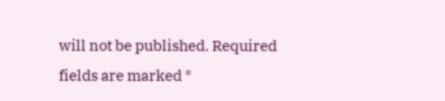will not be published. Required fields are marked *